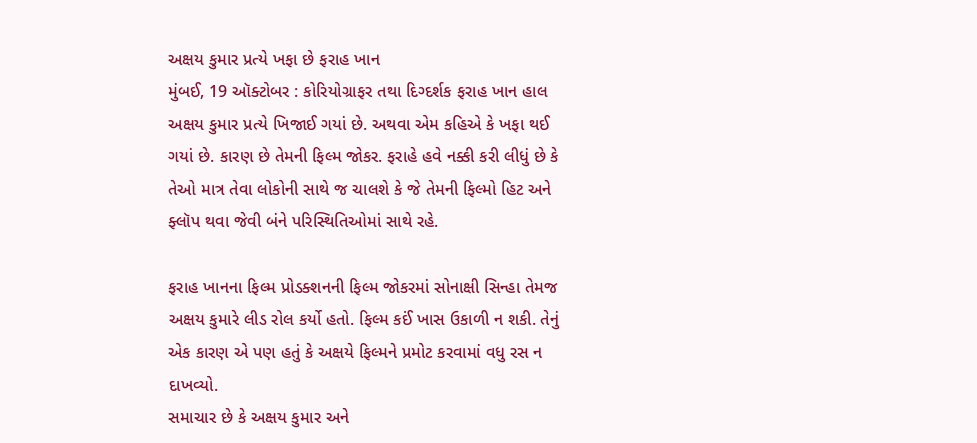અક્ષય કુમાર પ્રત્યે ખફા છે ફરાહ ખાન
મુંબઈ, 19 ઑક્ટોબર : કોરિયોગ્રાફર તથા દિગ્દર્શક ફરાહ ખાન હાલ અક્ષય કુમાર પ્રત્યે ખિજાઈ ગયાં છે. અથવા એમ કહિએ કે ખફા થઈ ગયાં છે. કારણ છે તેમની ફિલ્મ જોકર. ફરાહે હવે નક્કી કરી લીધું છે કે તેઓ માત્ર તેવા લોકોની સાથે જ ચાલશે કે જે તેમની ફિલ્મો હિટ અને ફ્લૉપ થવા જેવી બંને પરિસ્થિતિઓમાં સાથે રહે.

ફરાહ ખાનના ફિલ્મ પ્રોડક્શનની ફિલ્મ જોકરમાં સોનાક્ષી સિન્હા તેમજ અક્ષય કુમારે લીડ રોલ કર્યો હતો. ફિલ્મ કઈં ખાસ ઉકાળી ન શકી. તેનું એક કારણ એ પણ હતું કે અક્ષયે ફિલ્મને પ્રમોટ કરવામાં વધુ રસ ન દાખવ્યો.
સમાચાર છે કે અક્ષય કુમાર અને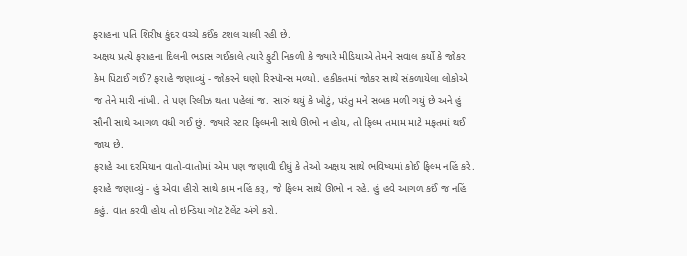ફરાહના પતિ શિરીષ કુંદર વચ્ચે કઈંક ટશલ ચાલી રહી છે.
અક્ષય પ્રત્યે ફરાહના દિલની ભડાસ ગઈકાલે ત્યારે ફુટી નિકળી કે જ્યારે મીડિયાએ તેમને સવાલ કર્યો કે જોકર કેમ પિટાઈ ગઈ? ફરાહે જણાવ્યું - જોકરને ઘણો રિસ્પૉન્સ મળ્યો. હકીકતમાં જોકર સાથે સંકળાયેલા લોકોએ જ તેને મારી નાંખી. તે પણ રિલીઝ થતા પહેલાં જ. સારું થયું કે ખોટું, પરંતુ મને સબક મળી ગયું છે અને હું સૌની સાથે આગળ વધી ગઈ છું. જ્યારે સ્ટાર ફિલ્મની સાથે ઊભો ન હોય, તો ફિલ્મ તમામ માટે મફતમાં થઈ જાય છે.
ફરાહે આ દરમિયાન વાતો-વાતોમાં એમ પણ જણાવી દીધું કે તેઓ અક્ષય સાથે ભવિષ્યમાં કોઈ ફિલ્મ નહિં કરે. ફરાહે જણાવ્યું - હું એવા હીરો સાથે કામ નહિં કરૂ, જે ફિલ્મ સાથે ઊભો ન રહે. હું હવે આગળ કઈં જ નહિં કહું. વાત કરવી હોય તો ઇન્ડિયા ગૉટ ટૅલેંટ અંગે કરો.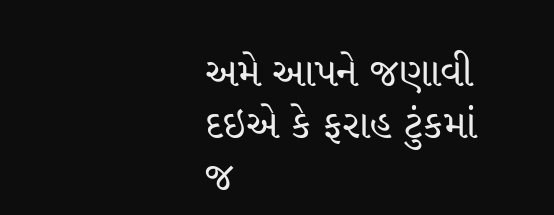અમે આપને જણાવી દઇએ કે ફરાહ ટુંકમાં જ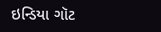ઇન્ડિયા ગૉટ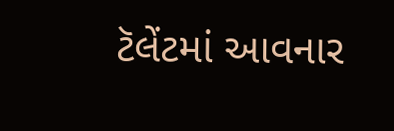ટૅલેંટમાં આવનાર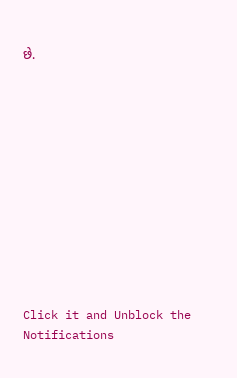છે.












Click it and Unblock the Notifications